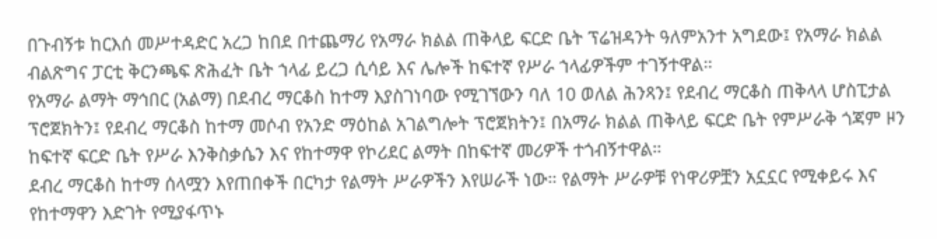በጉብኝቱ ከርእሰ መሥተዳድር አረጋ ከበደ በተጨማሪ የአማራ ክልል ጠቅላይ ፍርድ ቤት ፕሬዝዳንት ዓለምአንተ አግደው፤ የአማራ ክልል ብልጽግና ፓርቲ ቅርንጫፍ ጽሕፈት ቤት ኀላፊ ይረጋ ሲሳይ እና ሌሎች ከፍተኛ የሥራ ኀላፊዎችም ተገኝተዋል።
የአማራ ልማት ማኅበር (አልማ) በደብረ ማርቆስ ከተማ እያስገነባው የሚገኘውን ባለ 10 ወለል ሕንጻን፤ የደብረ ማርቆስ ጠቅላላ ሆስፒታል ፕሮጀክትን፤ የደብረ ማርቆስ ከተማ መሶብ የአንድ ማዕከል አገልግሎት ፕሮጀክትን፤ በአማራ ክልል ጠቅላይ ፍርድ ቤት የምሥራቅ ጎጃም ዞን ከፍተኛ ፍርድ ቤት የሥራ እንቅስቃሴን እና የከተማዋ የኮሪደር ልማት በከፍተኛ መሪዎች ተጎብኝተዋል።
ደብረ ማርቆስ ከተማ ሰላሟን እየጠበቀች በርካታ የልማት ሥራዎችን እየሠራች ነው። የልማት ሥራዎቹ የነዋሪዎቿን አኗኗር የሚቀይሩ እና የከተማዋን እድገት የሚያፋጥኑ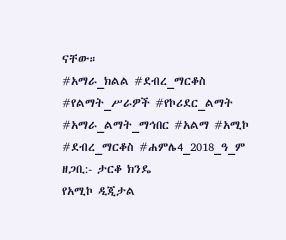ናቸው።
#አማራ_ክልል #ደብረ_ማርቆስ #የልማት_ሥራዎች #የኮሪደር_ልማት #አማራ_ልማት_ማኅበር #አልማ #አሚኮ #ደብረ_ማርቆስ #ሐምሌ4_2018_ዓ_ም
ዘጋቢ:- ታርቆ ክንዴ
የአሚኮ ዲጂታል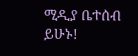ሚዲያ ቤተሰብ ይሁኑ!